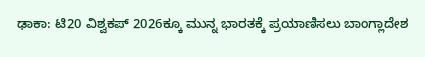ಢಾಕಾ: ಟಿ20 ವಿಶ್ವಕಪ್ 2026ಕ್ಕೂ ಮುನ್ನ ಭಾರತಕ್ಕೆ ಪ್ರಯಾಣಿಸಲು ಬಾಂಗ್ಲಾದೇಶ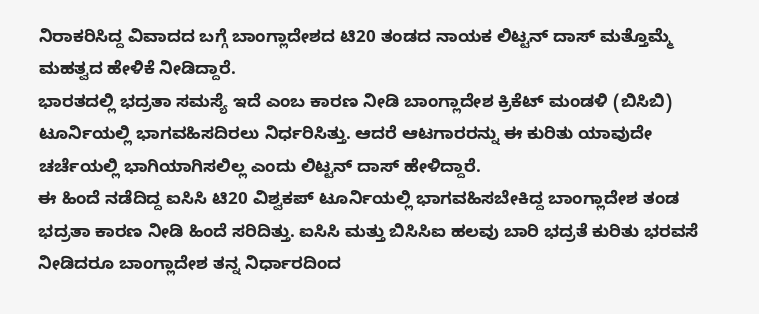ನಿರಾಕರಿಸಿದ್ದ ವಿವಾದದ ಬಗ್ಗೆ ಬಾಂಗ್ಲಾದೇಶದ ಟಿ20 ತಂಡದ ನಾಯಕ ಲಿಟ್ಟನ್ ದಾಸ್ ಮತ್ತೊಮ್ಮೆ ಮಹತ್ವದ ಹೇಳಿಕೆ ನೀಡಿದ್ದಾರೆ.
ಭಾರತದಲ್ಲಿ ಭದ್ರತಾ ಸಮಸ್ಯೆ ಇದೆ ಎಂಬ ಕಾರಣ ನೀಡಿ ಬಾಂಗ್ಲಾದೇಶ ಕ್ರಿಕೆಟ್ ಮಂಡಳಿ (ಬಿಸಿಬಿ) ಟೂರ್ನಿಯಲ್ಲಿ ಭಾಗವಹಿಸದಿರಲು ನಿರ್ಧರಿಸಿತ್ತು. ಆದರೆ ಆಟಗಾರರನ್ನು ಈ ಕುರಿತು ಯಾವುದೇ ಚರ್ಚೆಯಲ್ಲಿ ಭಾಗಿಯಾಗಿಸಲಿಲ್ಲ ಎಂದು ಲಿಟ್ಟನ್ ದಾಸ್ ಹೇಳಿದ್ದಾರೆ.
ಈ ಹಿಂದೆ ನಡೆದಿದ್ದ ಐಸಿಸಿ ಟಿ20 ವಿಶ್ವಕಪ್ ಟೂರ್ನಿಯಲ್ಲಿ ಭಾಗವಹಿಸಬೇಕಿದ್ದ ಬಾಂಗ್ಲಾದೇಶ ತಂಡ ಭದ್ರತಾ ಕಾರಣ ನೀಡಿ ಹಿಂದೆ ಸರಿದಿತ್ತು. ಐಸಿಸಿ ಮತ್ತು ಬಿಸಿಸಿಐ ಹಲವು ಬಾರಿ ಭದ್ರತೆ ಕುರಿತು ಭರವಸೆ ನೀಡಿದರೂ ಬಾಂಗ್ಲಾದೇಶ ತನ್ನ ನಿರ್ಧಾರದಿಂದ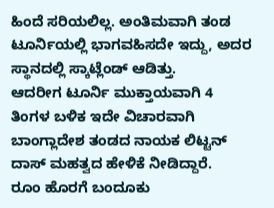ಹಿಂದೆ ಸರಿಯಲಿಲ್ಲ. ಅಂತಿಮವಾಗಿ ತಂಡ ಟೂರ್ನಿಯಲ್ಲಿ ಭಾಗವಹಿಸದೇ ಇದ್ದು, ಅದರ ಸ್ಥಾನದಲ್ಲಿ ಸ್ಕಾಟ್ಲೆಂಡ್ ಆಡಿತ್ತು.
ಆದರೀಗ ಟೂರ್ನಿ ಮುಕ್ತಾಯವಾಗಿ 4 ತಿಂಗಳ ಬಳಿಕ ಇದೇ ವಿಚಾರವಾಗಿ ಬಾಂಗ್ಲಾದೇಶ ತಂಡದ ನಾಯಕ ಲಿಟ್ಟನ್ ದಾಸ್ ಮಹತ್ವದ ಹೇಳಿಕೆ ನೀಡಿದ್ದಾರೆ.
ರೂಂ ಹೊರಗೆ ಬಂದೂಕು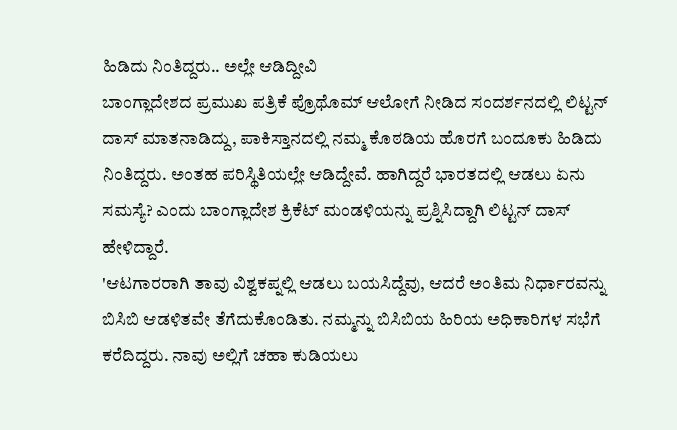ಹಿಡಿದು ನಿಂತಿದ್ದರು.. ಅಲ್ಲೇ ಆಡಿದ್ದೀವಿ
ಬಾಂಗ್ಲಾದೇಶದ ಪ್ರಮುಖ ಪತ್ರಿಕೆ ಪ್ರೊಥೊಮ್ ಆಲೋಗೆ ನೀಡಿದ ಸಂದರ್ಶನದಲ್ಲಿ ಲಿಟ್ಟನ್ ದಾಸ್ ಮಾತನಾಡಿದ್ದು, ಪಾಕಿಸ್ತಾನದಲ್ಲಿ ನಮ್ಮ ಕೊಠಡಿಯ ಹೊರಗೆ ಬಂದೂಕು ಹಿಡಿದು ನಿಂತಿದ್ದರು. ಅಂತಹ ಪರಿಸ್ಥಿತಿಯಲ್ಲೇ ಆಡಿದ್ದೇವೆ. ಹಾಗಿದ್ದರೆ ಭಾರತದಲ್ಲಿ ಆಡಲು ಏನು ಸಮಸ್ಯೆ? ಎಂದು ಬಾಂಗ್ಲಾದೇಶ ಕ್ರಿಕೆಟ್ ಮಂಡಳಿಯನ್ನು ಪ್ರಶ್ನಿಸಿದ್ದಾಗಿ ಲಿಟ್ಟನ್ ದಾಸ್ ಹೇಳಿದ್ದಾರೆ.
'ಆಟಗಾರರಾಗಿ ತಾವು ವಿಶ್ವಕಪ್ನಲ್ಲಿ ಆಡಲು ಬಯಸಿದ್ದೆವು, ಆದರೆ ಅಂತಿಮ ನಿರ್ಧಾರವನ್ನು ಬಿಸಿಬಿ ಆಡಳಿತವೇ ತೆಗೆದುಕೊಂಡಿತು. ನಮ್ಮನ್ನು ಬಿಸಿಬಿಯ ಹಿರಿಯ ಅಧಿಕಾರಿಗಳ ಸಭೆಗೆ ಕರೆದಿದ್ದರು. ನಾವು ಅಲ್ಲಿಗೆ ಚಹಾ ಕುಡಿಯಲು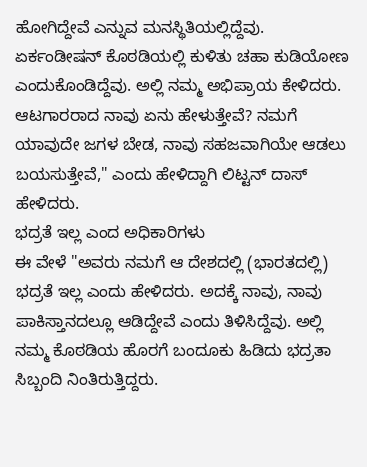ಹೋಗಿದ್ದೇವೆ ಎನ್ನುವ ಮನಸ್ಥಿತಿಯಲ್ಲಿದ್ದೆವು.
ಏರ್ಕಂಡೀಷನ್ ಕೊಠಡಿಯಲ್ಲಿ ಕುಳಿತು ಚಹಾ ಕುಡಿಯೋಣ ಎಂದುಕೊಂಡಿದ್ದೆವು. ಅಲ್ಲಿ ನಮ್ಮ ಅಭಿಪ್ರಾಯ ಕೇಳಿದರು. ಆಟಗಾರರಾದ ನಾವು ಏನು ಹೇಳುತ್ತೇವೆ? ನಮಗೆ ಯಾವುದೇ ಜಗಳ ಬೇಡ, ನಾವು ಸಹಜವಾಗಿಯೇ ಆಡಲು ಬಯಸುತ್ತೇವೆ," ಎಂದು ಹೇಳಿದ್ದಾಗಿ ಲಿಟ್ಟನ್ ದಾಸ್ ಹೇಳಿದರು.
ಭದ್ರತೆ ಇಲ್ಲ ಎಂದ ಅಧಿಕಾರಿಗಳು
ಈ ವೇಳೆ "ಅವರು ನಮಗೆ ಆ ದೇಶದಲ್ಲಿ (ಭಾರತದಲ್ಲಿ) ಭದ್ರತೆ ಇಲ್ಲ ಎಂದು ಹೇಳಿದರು. ಅದಕ್ಕೆ ನಾವು, ನಾವು ಪಾಕಿಸ್ತಾನದಲ್ಲೂ ಆಡಿದ್ದೇವೆ ಎಂದು ತಿಳಿಸಿದ್ದೆವು. ಅಲ್ಲಿ ನಮ್ಮ ಕೊಠಡಿಯ ಹೊರಗೆ ಬಂದೂಕು ಹಿಡಿದು ಭದ್ರತಾ ಸಿಬ್ಬಂದಿ ನಿಂತಿರುತ್ತಿದ್ದರು.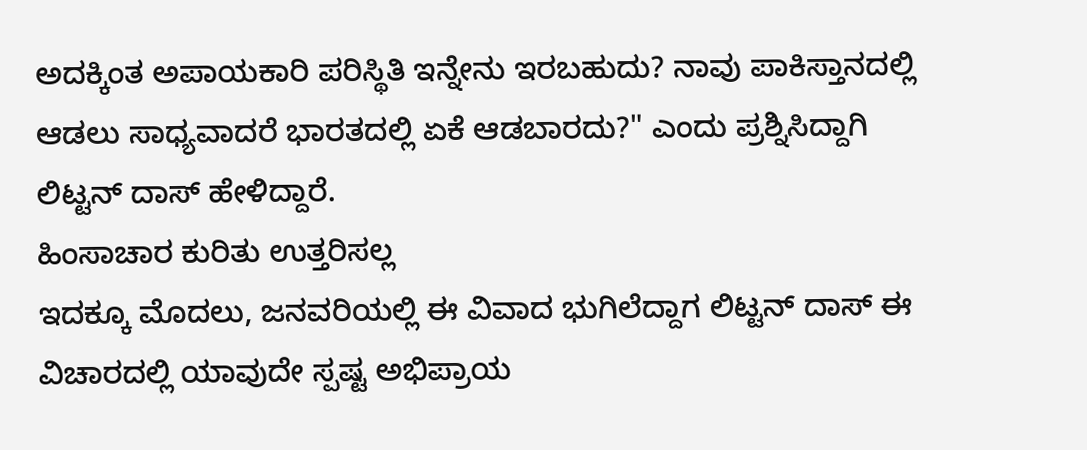ಅದಕ್ಕಿಂತ ಅಪಾಯಕಾರಿ ಪರಿಸ್ಥಿತಿ ಇನ್ನೇನು ಇರಬಹುದು? ನಾವು ಪಾಕಿಸ್ತಾನದಲ್ಲಿ ಆಡಲು ಸಾಧ್ಯವಾದರೆ ಭಾರತದಲ್ಲಿ ಏಕೆ ಆಡಬಾರದು?" ಎಂದು ಪ್ರಶ್ನಿಸಿದ್ದಾಗಿ ಲಿಟ್ಟನ್ ದಾಸ್ ಹೇಳಿದ್ದಾರೆ.
ಹಿಂಸಾಚಾರ ಕುರಿತು ಉತ್ತರಿಸಲ್ಲ
ಇದಕ್ಕೂ ಮೊದಲು, ಜನವರಿಯಲ್ಲಿ ಈ ವಿವಾದ ಭುಗಿಲೆದ್ದಾಗ ಲಿಟ್ಟನ್ ದಾಸ್ ಈ ವಿಚಾರದಲ್ಲಿ ಯಾವುದೇ ಸ್ಪಷ್ಟ ಅಭಿಪ್ರಾಯ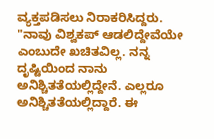ವ್ಯಕ್ತಪಡಿಸಲು ನಿರಾಕರಿಸಿದ್ದರು.
"ನಾವು ವಿಶ್ವಕಪ್ ಆಡಲಿದ್ದೇವೆಯೇ ಎಂಬುದೇ ಖಚಿತವಿಲ್ಲ. ನನ್ನ ದೃಷ್ಟಿಯಿಂದ ನಾನು ಅನಿಶ್ಚಿತತೆಯಲ್ಲಿದ್ದೇನೆ. ಎಲ್ಲರೂ ಅನಿಶ್ಚಿತತೆಯಲ್ಲಿದ್ದಾರೆ. ಈ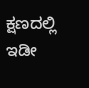ಕ್ಷಣದಲ್ಲಿ ಇಡೀ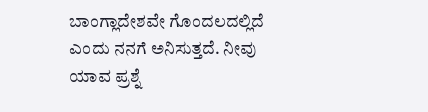ಬಾಂಗ್ಲಾದೇಶವೇ ಗೊಂದಲದಲ್ಲಿದೆ ಎಂದು ನನಗೆ ಅನಿಸುತ್ತದೆ. ನೀವು ಯಾವ ಪ್ರಶ್ನೆ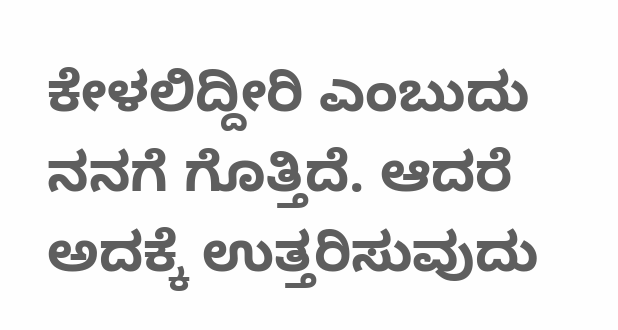ಕೇಳಲಿದ್ದೀರಿ ಎಂಬುದು ನನಗೆ ಗೊತ್ತಿದೆ. ಆದರೆ ಅದಕ್ಕೆ ಉತ್ತರಿಸುವುದು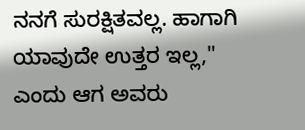ನನಗೆ ಸುರಕ್ಷಿತವಲ್ಲ. ಹಾಗಾಗಿ ಯಾವುದೇ ಉತ್ತರ ಇಲ್ಲ," ಎಂದು ಆಗ ಅವರು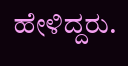ಹೇಳಿದ್ದರು.